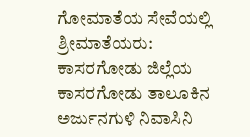ಗೋಮಾತೆಯ ಸೇವೆಯಲ್ಲಿ ಶ್ರೀಮಾತೆಯರು:
ಕಾಸರಗೋಡು ಜಿಲ್ಲೆಯ ಕಾಸರಗೋಡು ತಾಲೂಕಿನ ಅರ್ಜುನಗುಳಿ ನಿವಾಸಿನಿ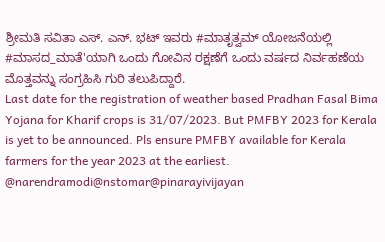ಶ್ರೀಮತಿ ಸವಿತಾ ಎಸ್. ಎನ್. ಭಟ್ ಇವರು #ಮಾತೃತ್ವಮ್ ಯೋಜನೆಯಲ್ಲಿ #ಮಾಸದ_ಮಾತೆ'ಯಾಗಿ ಒಂದು ಗೋವಿನ ರಕ್ಷಣೆಗೆ ಒಂದು ವರ್ಷದ ನಿರ್ವಹಣೆಯ ಮೊತ್ತವನ್ನು ಸಂಗ್ರಹಿಸಿ ಗುರಿ ತಲುಪಿದ್ದಾರೆ.
Last date for the registration of weather based Pradhan Fasal Bima Yojana for Kharif crops is 31/07/2023. But PMFBY 2023 for Kerala is yet to be announced. Pls ensure PMFBY available for Kerala farmers for the year 2023 at the earliest. @narendramodi@nstomar@pinarayivijayan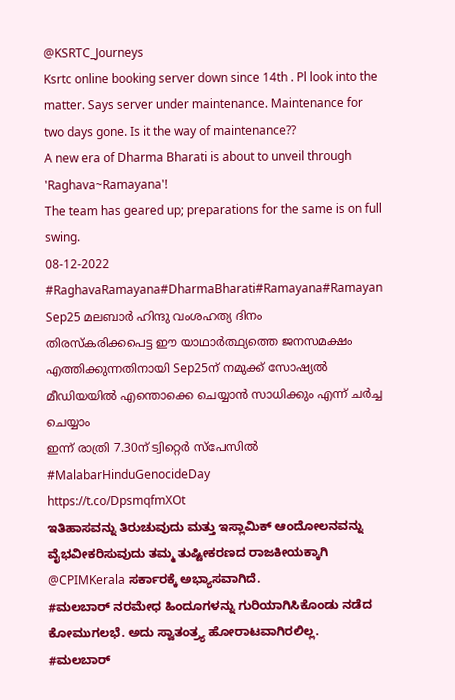@KSRTC_Journeys
Ksrtc online booking server down since 14th . Pl look into the matter. Says server under maintenance. Maintenance for two days gone. Is it the way of maintenance??
A new era of Dharma Bharati is about to unveil through 'Raghava~Ramayana'!
The team has geared up; preparations for the same is on full swing.
08-12-2022
#RaghavaRamayana#DharmaBharati#Ramayana#Ramayan
Sep25 മലബാർ ഹിന്ദു വംശഹത്യ ദിനം
തിരസ്കരിക്കപെട്ട ഈ യാഥാർത്ഥ്യത്തെ ജനസമക്ഷം എത്തിക്കുന്നതിനായി Sep25ന് നമുക്ക് സോഷ്യൽ മീഡിയയിൽ എന്തൊക്കെ ചെയ്യാൻ സാധിക്കും എന്ന് ചർച്ച ചെയ്യാം
ഇന്ന് രാത്രി 7.30ന് ട്വിറ്റെർ സ്പേസിൽ
#MalabarHinduGenocideDay
https://t.co/DpsmqfmXOt
ಇತಿಹಾಸವನ್ನು ತಿರುಚುವುದು ಮತ್ತು ಇಸ್ಲಾಮಿಕ್ ಆಂದೋಲನವನ್ನು ವೈಭವೀಕರಿಸುವುದು ತಮ್ಮ ತುಷ್ಟೀಕರಣದ ರಾಜಕೀಯಕ್ಕಾಗಿ @CPIMKerala ಸರ್ಕಾರಕ್ಕೆ ಅಭ್ಯಾಸವಾಗಿದೆ.
#ಮಲಬಾರ್ ನರಮೇಧ ಹಿಂದೂಗಳನ್ನು ಗುರಿಯಾಗಿಸಿಕೊಂಡು ನಡೆದ ಕೋಮುಗಲಭೆ. ಅದು ಸ್ವಾತಂತ್ರ್ಯ ಹೋರಾಟವಾಗಿರಲಿಲ್ಲ.
#ಮಲಬಾರ್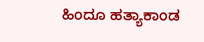ಹಿಂದೂ ಹತ್ಯಾಕಾಂಡ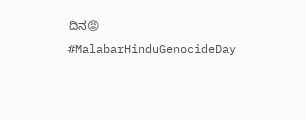ದಿನ😡
#MalabarHinduGenocideDay